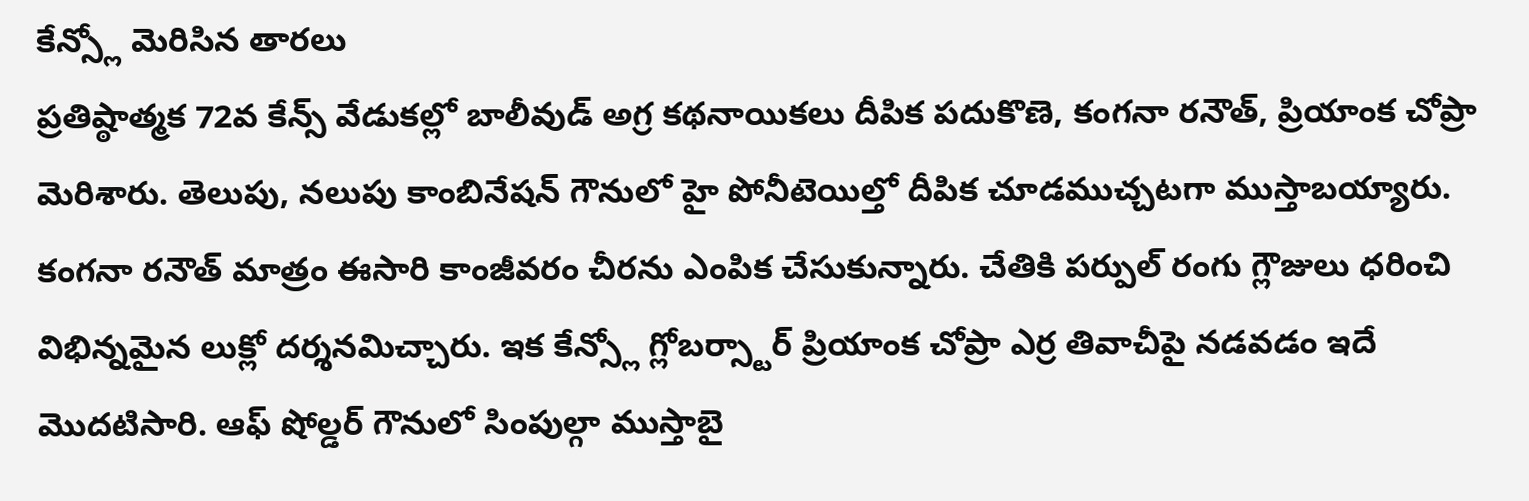కేన్స్లో మెరిసిన తారలు
ప్రతిష్ఠాత్మక 72వ కేన్స్ వేడుకల్లో బాలీవుడ్ అగ్ర కథనాయికలు దీపిక పదుకొణె, కంగనా రనౌత్, ప్రియాంక చోప్రా మెరిశారు. తెలుపు, నలుపు కాంబినేషన్ గౌనులో హై పోనీటెయిల్తో దీపిక చూడముచ్చటగా ముస్తాబయ్యారు. కంగనా రనౌత్ మాత్రం ఈసారి కాంజీవరం చీరను ఎంపిక చేసుకున్నారు. చేతికి పర్పుల్ రంగు గ్లౌజులు ధరించి విభిన్నమైన లుక్లో దర్శనమిచ్చారు. ఇక కేన్స్లో గ్లోబర్స్టార్ ప్రియాంక చోప్రా ఎర్ర తివాచీపై నడవడం ఇదే మొదటిసారి. ఆఫ్ షోల్డర్ గౌనులో సింపుల్గా ముస్తాబై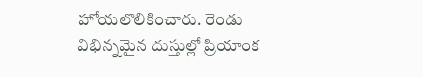హోయలొలికించారు. రెండు విభిన్నమైన దుస్తుల్లో ప్రియాంక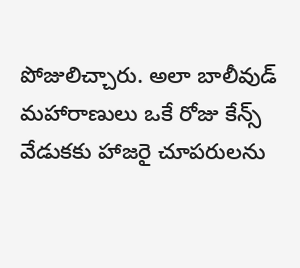పోజులిచ్చారు. అలా బాలీవుడ్ మహారాణులు ఒకే రోజు కేన్స్ వేడుకకు హాజరై చూపరులను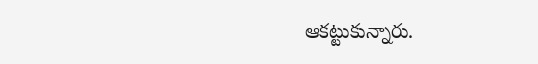ఆకట్టుకున్నారు.